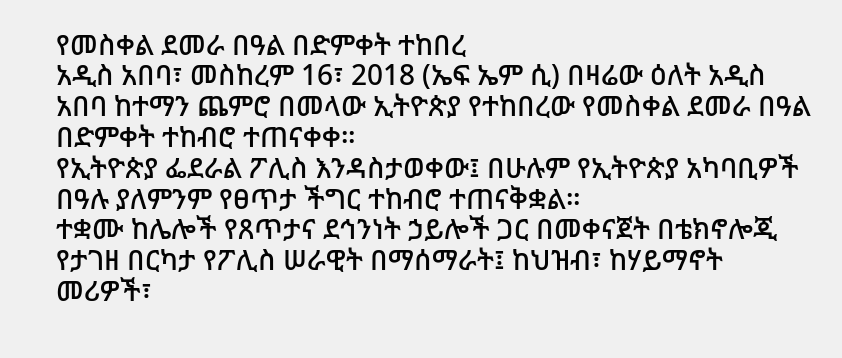የመስቀል ደመራ በዓል በድምቀት ተከበረ
አዲስ አበባ፣ መስከረም 16፣ 2018 (ኤፍ ኤም ሲ) በዛሬው ዕለት አዲስ አበባ ከተማን ጨምሮ በመላው ኢትዮጵያ የተከበረው የመስቀል ደመራ በዓል በድምቀት ተከብሮ ተጠናቀቀ።
የኢትዮጵያ ፌደራል ፖሊስ እንዳስታወቀው፤ በሁሉም የኢትዮጵያ አካባቢዎች በዓሉ ያለምንም የፀጥታ ችግር ተከብሮ ተጠናቅቋል።
ተቋሙ ከሌሎች የጸጥታና ደኅንነት ኃይሎች ጋር በመቀናጀት በቴክኖሎጂ የታገዘ በርካታ የፖሊስ ሠራዊት በማሰማራት፤ ከህዝብ፣ ከሃይማኖት መሪዎች፣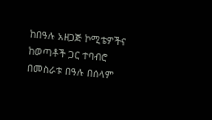ከበዓሉ አዘጋጅ ኮሚቴዎችና ከወጣቶች ጋር ተባብሮ በመስራቱ በዓሉ በሰላም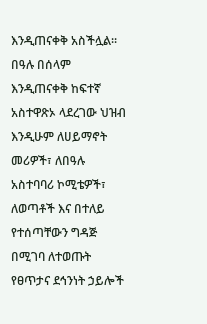እንዲጠናቀቅ አስችሏል፡፡
በዓሉ በሰላም እንዲጠናቀቅ ከፍተኛ አስተዋጽኦ ላደረገው ህዝብ እንዲሁም ለሀይማኖት መሪዎች፣ ለበዓሉ አስተባባሪ ኮሚቴዎች፣ ለወጣቶች እና በተለይ የተሰጣቸውን ግዳጅ በሚገባ ለተወጡት የፀጥታና ደኅንነት ኃይሎች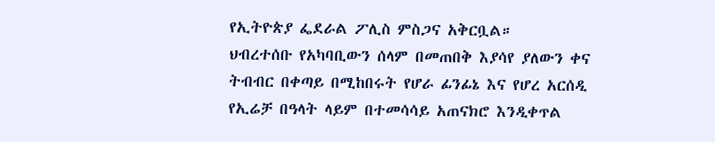የኢትዮጵያ ፌደራል ፖሊስ ምስጋና አቅርቧል።
ህብረተሰቡ የአካባቢውን ሰላም በመጠበቅ እያሳየ ያለውን ቀና ትብብር በቀጣይ በሚከበሩት የሆራ ፊንፊኔ እና የሆረ አርሰዲ የኢሬቻ በዓላት ላይም በተመሳሳይ አጠናክሮ እንዲቀጥል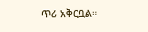ጥሪ አቅርቧል።